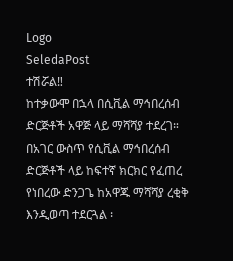Logo
SeledaPost
ተሽሯል‼
ከተቃውሞ በኋላ በሲቪል ማኅበረሰብ ድርጅቶች አዋጅ ላይ ማሻሻያ ተደረገ።
በአገር ውስጥ የሲቪል ማኅበረሰብ ድርጅቶች ላይ ከፍተኛ ክርክር የፈጠረ የነበረው ድንጋጌ ከአዋጁ ማሻሻያ ረቂቅ እንዲወጣ ተደርጓል ፡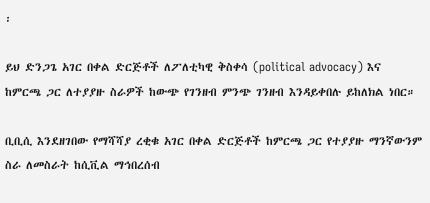፡

ይህ ድንጋጌ አገር በቀል ድርጅቶች ለፖለቲካዊ ቅስቀሳ (political advocacy) እና ከምርጫ ጋር ለተያያዙ ስራዎች ከውጭ የገንዘብ ምንጭ ገንዘብ እንዳይቀበሉ ይከለክል ነበር።

ቢቢሲ እንደዘገበው የማሻሻያ ረቂቁ አገር በቀል ድርጅቶች ከምርጫ ጋር የተያያዙ ማንኛውንም ስራ ለመስራት ከሲቪል ማኅበረሰብ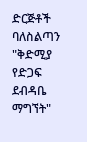ድርጅቶች ባለስልጣን "ቅድሚያ የድጋፍ ደብዳቤ ማግኘት"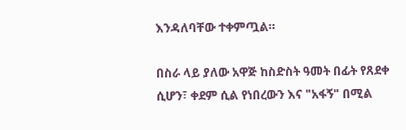እንዳለባቸው ተቀምጧል።

በስራ ላይ ያለው አዋጅ ከስድስት ዓመት በፊት የጸደቀ ሲሆን፣ ቀደም ሲል የነበረውን እና "አፋኝ" በሚል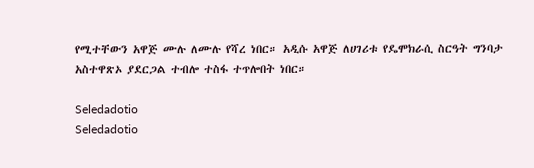የሚተቸውን አዋጅ ሙሉ ለሙሉ የሻረ ነበር። አዲሱ አዋጅ ለሀገሪቱ የዴሞክራሲ ስርዓት ግንባታ አስተዋጽኦ ያደርጋል ተብሎ ተስፋ ተጥሎበት ነበር።

Seledadotio
Seledadotio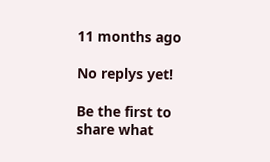11 months ago

No replys yet!

Be the first to share what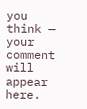you think — your comment will appear here.